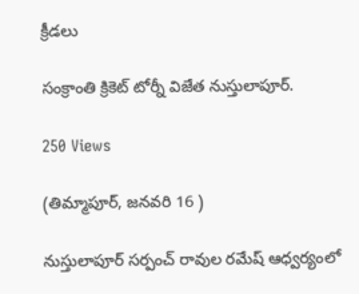క్రీడలు

సంక్రాంతి క్రికెట్ టోర్నీ విజేత నుస్తులాపూర్.

250 Views

(తిమ్మాపూర్, జనవరి 16 )

నుస్తులాపూర్ సర్పంచ్ రావుల రమేష్ ఆధ్వర్యంలో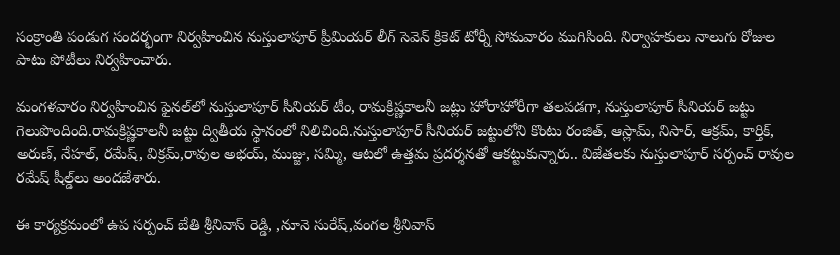సంక్రాంతి పండుగ సందర్భంగా నిర్వహించిన నుస్తులాపూర్ ప్రీమియర్ లీగ్ సెవెన్ క్రికెట్‌ టోర్నీ సోమవారం ముగిసింది. నిర్వాహకులు నాలుగు రోజుల పాటు పోటీలు నిర్వహించారు.

మంగళవారం నిర్వహించిన ఫైనల్‌లో నుస్తులాపూర్ సీనియర్ టీం, రామక్రిష్ణకాలనీ జట్లు హోరాహోరీగా తలపడగా, నుస్తులాపూర్ సీనియర్ జట్టు గెలుపొందింది.రామక్రిష్ణకాలనీ జట్టు ద్వితీయ స్థానంలో నిలిచింది.నుస్తులాపూర్ సీనియర్ జట్టులోని కొంటు రంజిత్, ఆస్లామ్, నిసార్, ఆక్రమ్, కార్తిక్, అరుణ్, నేహల్, రమేష్, విక్రమ్,రావుల అభయ్, ముజ్జు, సమ్మి, ఆటలో ఉత్తమ ప్రదర్శనతో ఆకట్టుకున్నారు.. విజేతలకు నుస్తులాపూర్ సర్పంచ్ రావుల రమేష్ షీల్డ్‌లు అందజేశారు.

ఈ కార్యక్రమంలో ఉప సర్పంచ్ బేతి శ్రీనివాస్ రెడ్డి, ,నూనె సురేష్,వంగల శ్రీనివాస్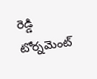రెడ్డి టోర్నమెంట్‌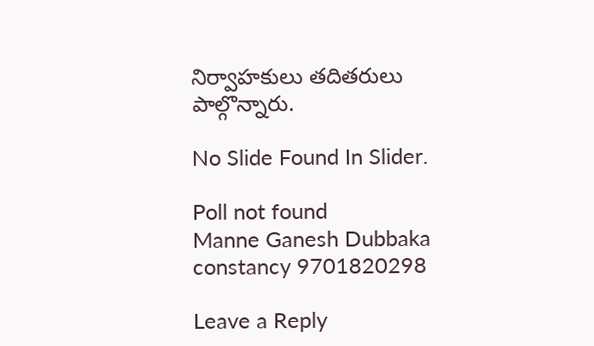నిర్వాహకులు తదితరులు పాల్గొన్నారు.

No Slide Found In Slider.

Poll not found
Manne Ganesh Dubbaka constancy 9701820298

Leave a Reply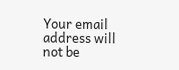Your email address will not be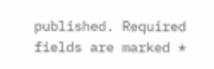published. Required fields are marked *